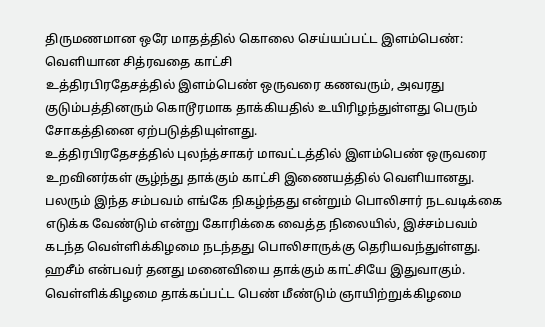திருமணமான ஒரே மாதத்தில் கொலை செய்யப்பட்ட இளம்பெண்: வெளியான சித்ரவதை காட்சி
உத்திரபிரதேசத்தில் இளம்பெண் ஒருவரை கணவரும், அவரது குடும்பத்தினரும் கொடூரமாக தாக்கியதில் உயிரிழந்துள்ளது பெரும் சோகத்தினை ஏற்படுத்தியுள்ளது.
உத்திரபிரதேசத்தில் புலந்த்சாகர் மாவட்டத்தில் இளம்பெண் ஒருவரை உறவினர்கள் சூழ்ந்து தாக்கும் காட்சி இணையத்தில் வெளியானது.
பலரும் இந்த சம்பவம் எங்கே நிகழ்ந்தது என்றும் பொலிசார் நடவடிக்கை எடுக்க வேண்டும் என்று கோரிக்கை வைத்த நிலையில், இச்சம்பவம் கடந்த வெள்ளிக்கிழமை நடந்தது பொலிசாருக்கு தெரியவந்துள்ளது.
ஹசீம் என்பவர் தனது மனைவியை தாக்கும் காட்சியே இதுவாகும். வெள்ளிக்கிழமை தாக்கப்பட்ட பெண் மீண்டும் ஞாயிற்றுக்கிழமை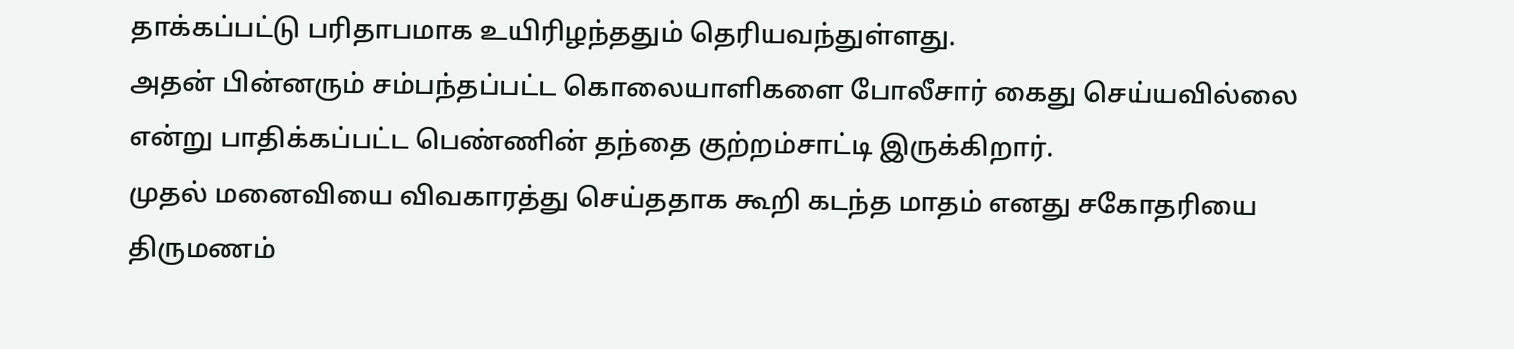தாக்கப்பட்டு பரிதாபமாக உயிரிழந்ததும் தெரியவந்துள்ளது.
அதன் பின்னரும் சம்பந்தப்பட்ட கொலையாளிகளை போலீசார் கைது செய்யவில்லை என்று பாதிக்கப்பட்ட பெண்ணின் தந்தை குற்றம்சாட்டி இருக்கிறார்.
முதல் மனைவியை விவகாரத்து செய்ததாக கூறி கடந்த மாதம் எனது சகோதரியை திருமணம்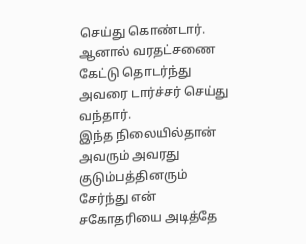செய்து கொண்டார். ஆனால் வரதட்சணை கேட்டு தொடர்ந்து அவரை டார்ச்சர் செய்து வந்தார்.
இந்த நிலையில்தான் அவரும் அவரது குடும்பத்தினரும் சேர்ந்து என் சகோதரியை அடித்தே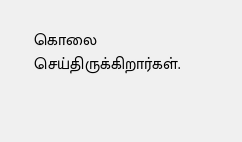கொலை செய்திருக்கிறார்கள்.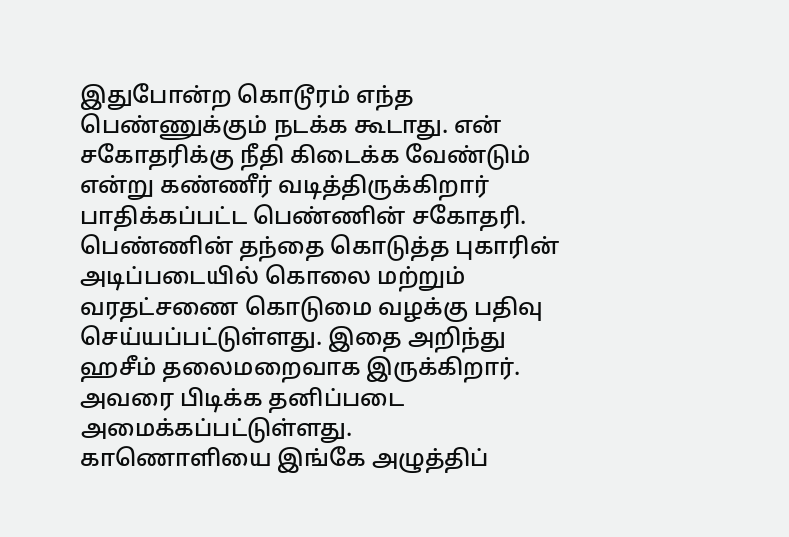இதுபோன்ற கொடூரம் எந்த பெண்ணுக்கும் நடக்க கூடாது. என் சகோதரிக்கு நீதி கிடைக்க வேண்டும் என்று கண்ணீர் வடித்திருக்கிறார் பாதிக்கப்பட்ட பெண்ணின் சகோதரி.
பெண்ணின் தந்தை கொடுத்த புகாரின் அடிப்படையில் கொலை மற்றும் வரதட்சணை கொடுமை வழக்கு பதிவு செய்யப்பட்டுள்ளது. இதை அறிந்து ஹசீம் தலைமறைவாக இருக்கிறார். அவரை பிடிக்க தனிப்படை அமைக்கப்பட்டுள்ளது.
காணொளியை இங்கே அழுத்திப்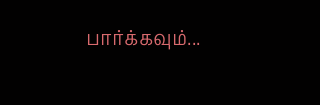பார்க்கவும்...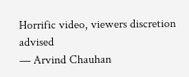Horrific video, viewers discretion advised
— Arvind Chauhan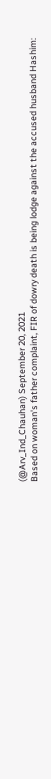(@Arv_Ind_Chauhan) September 20, 2021
Based on woman's father complaint, FIR of dowry death is being lodge against the accused husband Hashim: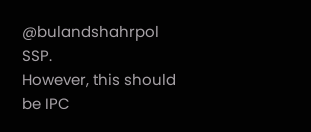@bulandshahrpol SSP.
However, this should be IPC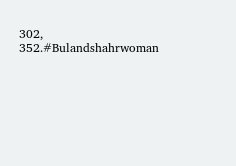302, 352.#Bulandshahrwoman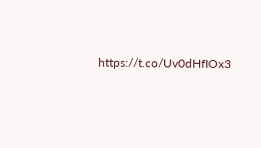https://t.co/Uv0dHfIOx3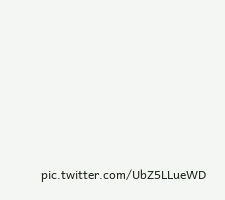pic.twitter.com/UbZ5LLueWD